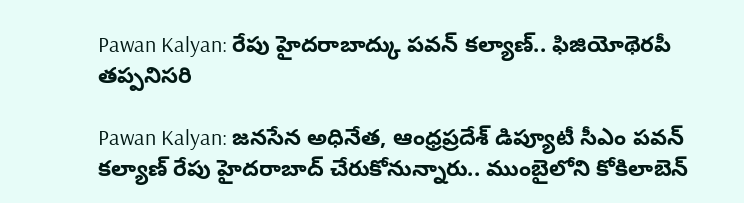Pawan Kalyan: రేపు హైదరాబాద్కు పవన్ కల్యాణ్.. ఫిజియోథెరపీ తప్పనిసరి

Pawan Kalyan: జనసేన అధినేత, ఆంధ్రప్రదేశ్ డిప్యూటీ సీఎం పవన్ కల్యాణ్ రేపు హైదరాబాద్ చేరుకోనున్నారు.. ముంబైలోని కోకిలాబెన్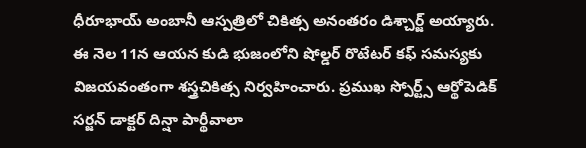ధీరూభాయ్ అంబానీ ఆస్పత్రిలో చికిత్స అనంతరం డిశ్చార్జ్ అయ్యారు. ఈ నెల 11న ఆయన కుడి భుజంలోని షోల్డర్ రొటేటర్ కఫ్ సమస్యకు విజయవంతంగా శస్త్రచికిత్స నిర్వహించారు. ప్రముఖ స్పోర్ట్స్ ఆర్థోపెడిక్ సర్జన్ డాక్టర్ దిన్షా పార్థీవాలా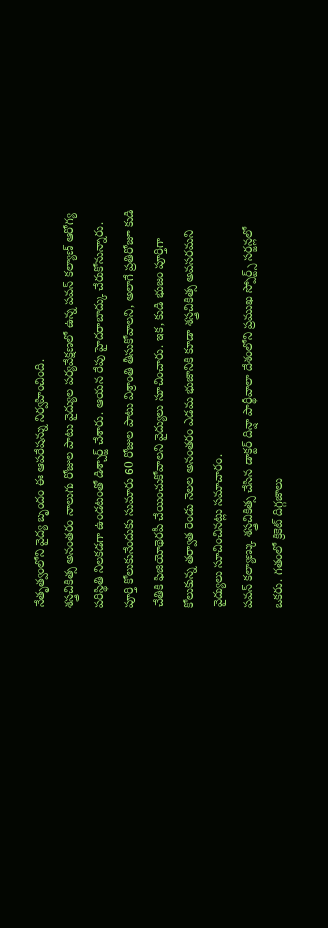నేతృత్వంలోని వైద్య బృందం ఈ ఆపరేషన్ను నిర్వహించింది.
శస్త్రచికిత్స అనంతరం నాలుగు రోజుల పాటు వైద్యుల పర్యవేక్షణలో ఉన్న పవన్ కల్యాణ్ ఆరోగ్య పరిస్థితి నిలకడగా ఉండటంతో డిశ్చార్జ్ చేశారు. ఆయన రేపు హైదరాబాద్కు చేరుకోనున్నారు. పూర్తి కోలుకునేందుకు సుమారు 60 రోజుల పాటు విశ్రాంతి తీసుకోవాలని, అలాగే ప్రతిరోజూ కుడి చేతికి ఫిజియోథెరపీ చేయించుకోవాలని వైద్యులు సూచించారు. ఇక, కుడి భుజం పూర్తిగా కోలుకున్న తర్వాత రెండు నెలల అనంతరం ఎడమ భుజానికి కూడా శస్త్రచికిత్స అవసరమని వైద్యులు సూచించినట్లు సమాచారం.
పవన్ కల్యాణ్కు శస్త్రచికిత్స చేసిన డాక్టర్ దిన్షా పార్థీవాలా దేశంలోని ప్రముఖ స్పోర్ట్స్ సర్జన్లలో ఒకరు. గతంలో క్రికెట్ దిగ్గజాలు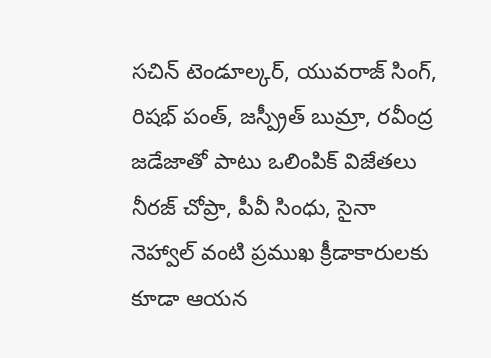సచిన్ టెండూల్కర్, యువరాజ్ సింగ్, రిషభ్ పంత్, జస్ప్రీత్ బుమ్రా, రవీంద్ర జడేజాతో పాటు ఒలింపిక్ విజేతలు నీరజ్ చోప్రా, పీవీ సింధు, సైనా నెహ్వాల్ వంటి ప్రముఖ క్రీడాకారులకు కూడా ఆయన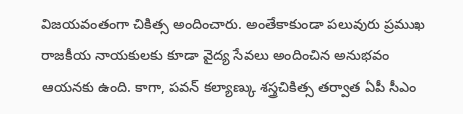విజయవంతంగా చికిత్స అందించారు. అంతేకాకుండా పలువురు ప్రముఖ రాజకీయ నాయకులకు కూడా వైద్య సేవలు అందించిన అనుభవం ఆయనకు ఉంది. కాగా, పవన్ కల్యాణ్కు శస్త్రచికిత్స తర్వాత ఏపీ సీఎం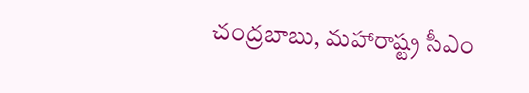చంద్రబాబు, మహారాష్ట్ర సీఎం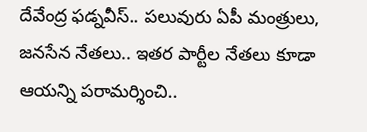దేవేంద్ర ఫడ్నవీస్.. పలువురు ఏపీ మంత్రులు, జనసేన నేతలు.. ఇతర పార్టీల నేతలు కూడా ఆయన్ని పరామర్శించి..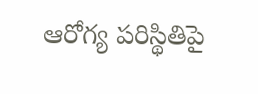ఆరోగ్య పరిస్థితిపై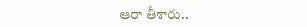ఆరా తీశారు..